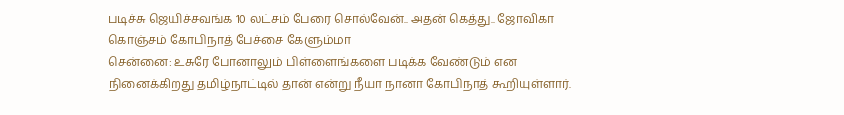படிச்சு ஜெயிச்சவங்க 10 லட்சம் பேரை சொல்வேன்.. அதன் கெத்து.. ஜோவிகா கொஞ்சம் கோபிநாத் பேச்சை கேளும்மா
சென்னை: உசுரே போனாலும் பிள்ளைங்களை படிக்க வேண்டும் என நினைக்கிறது தமிழ்நாட்டில் தான் என்று நீயா நானா கோபிநாத் கூறியுள்ளார்.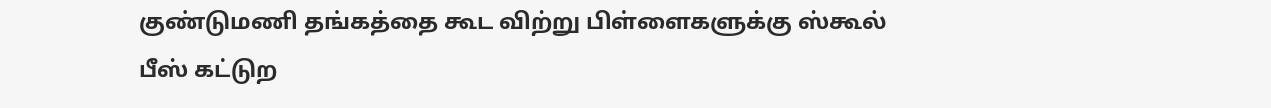குண்டுமணி தங்கத்தை கூட விற்று பிள்ளைகளுக்கு ஸ்கூல் பீஸ் கட்டுற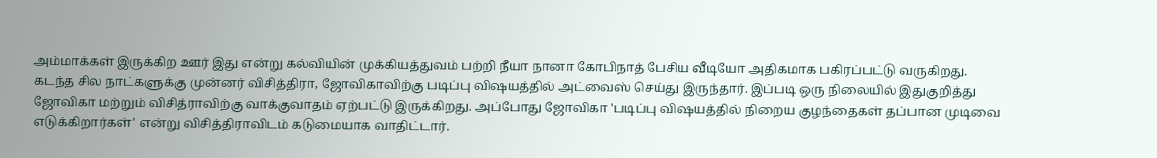அம்மாக்கள் இருக்கிற ஊர் இது என்று கல்வியின் முக்கியத்துவம் பற்றி நீயா நானா கோபிநாத் பேசிய வீடியோ அதிகமாக பகிரப்பட்டு வருகிறது.
கடந்த சில நாட்களுக்கு முன்னர் விசித்திரா, ஜோவிகாவிற்கு படிப்பு விஷயத்தில் அட்வைஸ் செய்து இருந்தார். இப்படி ஒரு நிலையில் இதுகுறித்து ஜோவிகா மற்றும் விசித்ராவிற்கு வாக்குவாதம் ஏற்பட்டு இருக்கிறது. அப்போது ஜோவிகா 'படிப்பு விஷயத்தில் நிறைய குழந்தைகள் தப்பான முடிவை எடுக்கிறார்கள்' என்று விசித்திராவிடம் கடுமையாக வாதிட்டார்.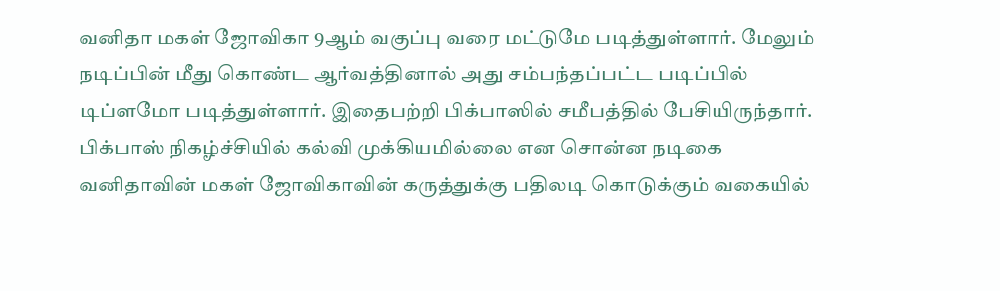வனிதா மகள் ஜோவிகா 9ஆம் வகுப்பு வரை மட்டுமே படித்துள்ளார். மேலும் நடிப்பின் மீது கொண்ட ஆர்வத்தினால் அது சம்பந்தப்பட்ட படிப்பில் டிப்ளமோ படித்துள்ளார். இதைபற்றி பிக்பாஸில் சமீபத்தில் பேசியிருந்தார். பிக்பாஸ் நிகழ்ச்சியில் கல்வி முக்கியமில்லை என சொன்ன நடிகை வனிதாவின் மகள் ஜோவிகாவின் கருத்துக்கு பதிலடி கொடுக்கும் வகையில்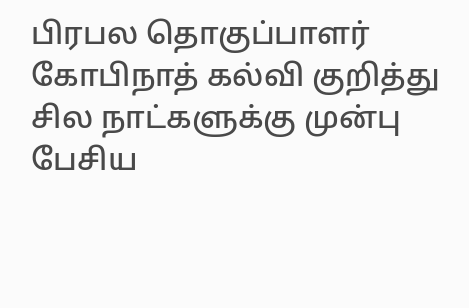பிரபல தொகுப்பாளர் கோபிநாத் கல்வி குறித்து சில நாட்களுக்கு முன்பு பேசிய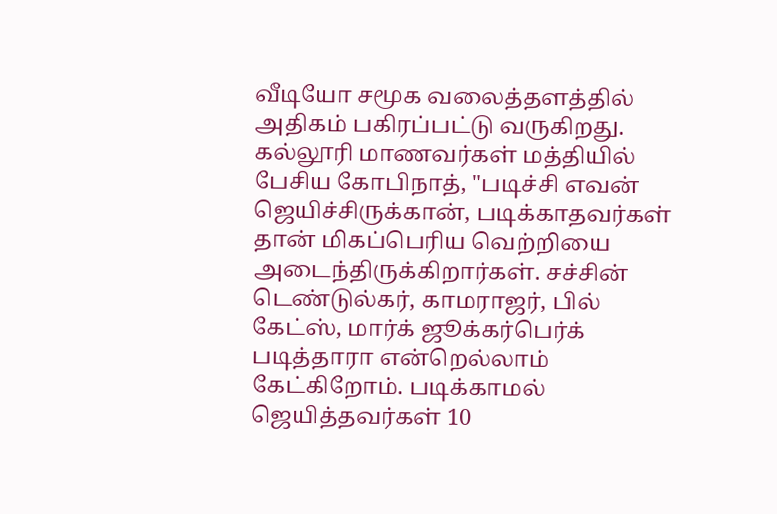வீடியோ சமூக வலைத்தளத்தில் அதிகம் பகிரப்பட்டு வருகிறது.
கல்லூரி மாணவர்கள் மத்தியில் பேசிய கோபிநாத், "படிச்சி எவன் ஜெயிச்சிருக்கான், படிக்காதவர்கள் தான் மிகப்பெரிய வெற்றியை அடைந்திருக்கிறார்கள். சச்சின் டெண்டுல்கர், காமராஜர், பில் கேட்ஸ், மார்க் ஜூக்கர்பெர்க் படித்தாரா என்றெல்லாம் கேட்கிறோம். படிக்காமல் ஜெயித்தவர்கள் 10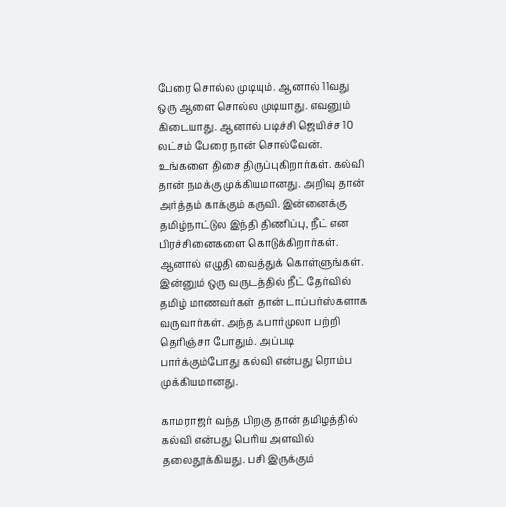பேரை சொல்ல முடியும். ஆனால் 11வது ஒரு ஆளை சொல்ல முடியாது. எவனும் கிடையாது. ஆனால் படிச்சி ஜெயிச்ச 10 லட்சம் பேரை நான் சொல்வேன்.
உங்களை திசை திருப்புகிறார்கள். கல்வி தான் நமக்கு முக்கியமானது. அறிவு தான் அர்த்தம் காக்கும் கருவி. இன்னைக்கு தமிழ்நாட்டுல இந்தி திணிப்பு, நீட் என பிரச்சினைகளை கொடுக்கிறார்கள். ஆனால் எழுதி வைத்துக் கொள்ளுங்கள். இன்னும் ஒரு வருடத்தில் நீட் தேர்வில் தமிழ் மாணவர்கள் தான் டாப்பர்ஸ்களாக வருவார்கள். அந்த ஃபார்முலா பற்றி தெரிஞ்சா போதும். அப்படி பார்க்கும்போது கல்வி என்பது ரொம்ப முக்கியமானது.

காமராஜர் வந்த பிறகு தான் தமிழத்தில் கல்வி என்பது பெரிய அளவில் தலைதூக்கியது. பசி இருக்கும்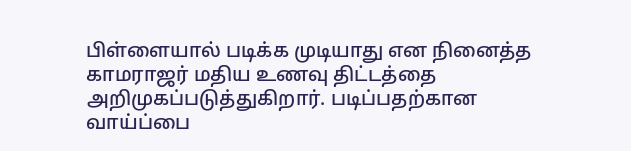பிள்ளையால் படிக்க முடியாது என நினைத்த காமராஜர் மதிய உணவு திட்டத்தை அறிமுகப்படுத்துகிறார். படிப்பதற்கான வாய்ப்பை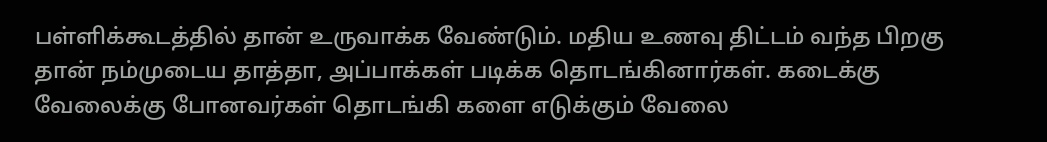பள்ளிக்கூடத்தில் தான் உருவாக்க வேண்டும். மதிய உணவு திட்டம் வந்த பிறகு தான் நம்முடைய தாத்தா, அப்பாக்கள் படிக்க தொடங்கினார்கள். கடைக்கு வேலைக்கு போனவர்கள் தொடங்கி களை எடுக்கும் வேலை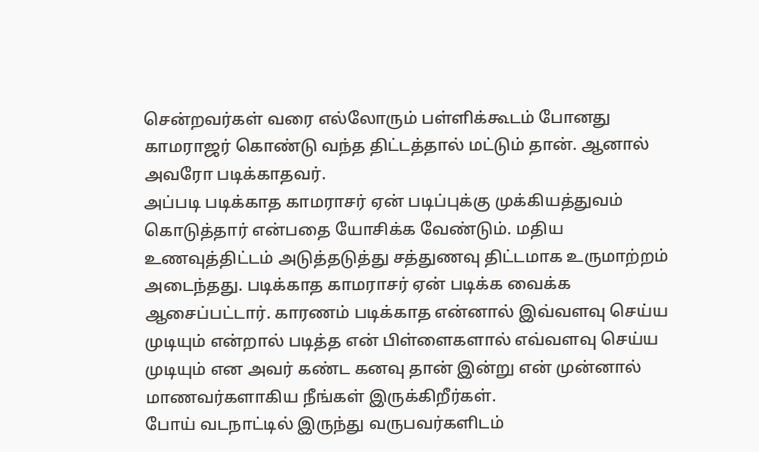சென்றவர்கள் வரை எல்லோரும் பள்ளிக்கூடம் போனது காமராஜர் கொண்டு வந்த திட்டத்தால் மட்டும் தான். ஆனால் அவரோ படிக்காதவர்.
அப்படி படிக்காத காமராசர் ஏன் படிப்புக்கு முக்கியத்துவம் கொடுத்தார் என்பதை யோசிக்க வேண்டும். மதிய உணவுத்திட்டம் அடுத்தடுத்து சத்துணவு திட்டமாக உருமாற்றம் அடைந்தது. படிக்காத காமராசர் ஏன் படிக்க வைக்க ஆசைப்பட்டார். காரணம் படிக்காத என்னால் இவ்வளவு செய்ய முடியும் என்றால் படித்த என் பிள்ளைகளால் எவ்வளவு செய்ய முடியும் என அவர் கண்ட கனவு தான் இன்று என் முன்னால் மாணவர்களாகிய நீங்கள் இருக்கிறீர்கள்.
போய் வடநாட்டில் இருந்து வருபவர்களிடம்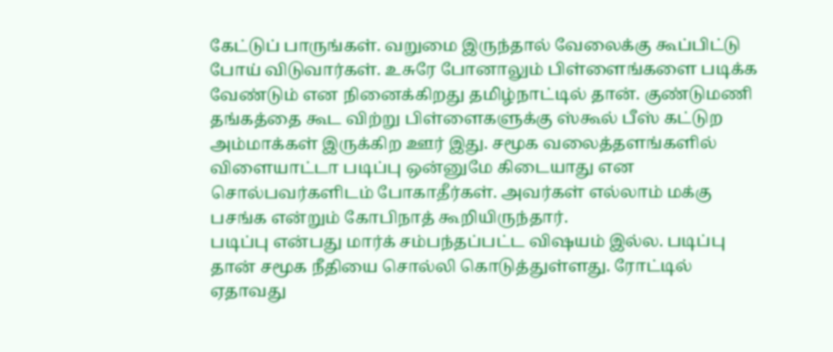கேட்டுப் பாருங்கள். வறுமை இருந்தால் வேலைக்கு கூப்பிட்டு போய் விடுவார்கள். உசுரே போனாலும் பிள்ளைங்களை படிக்க வேண்டும் என நினைக்கிறது தமிழ்நாட்டில் தான். குண்டுமணி தங்கத்தை கூட விற்று பிள்ளைகளுக்கு ஸ்கூல் பீஸ் கட்டுற அம்மாக்கள் இருக்கிற ஊர் இது. சமூக வலைத்தளங்களில் விளையாட்டா படிப்பு ஒன்னுமே கிடையாது என சொல்பவர்களிடம் போகாதீர்கள். அவர்கள் எல்லாம் மக்கு பசங்க என்றும் கோபிநாத் கூறியிருந்தார்.
படிப்பு என்பது மார்க் சம்பந்தப்பட்ட விஷயம் இல்ல. படிப்பு தான் சமூக நீதியை சொல்லி கொடுத்துள்ளது. ரோட்டில் ஏதாவது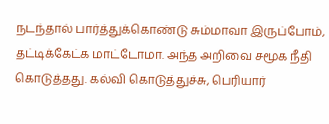நடந்தால் பார்த்துக்கொண்டு சும்மாவா இருப்போம், தட்டிக்கேட்க மாட்டோமா. அந்த அறிவை சமூக நீதி கொடுத்தது. கல்வி கொடுத்துச்சு, பெரியார்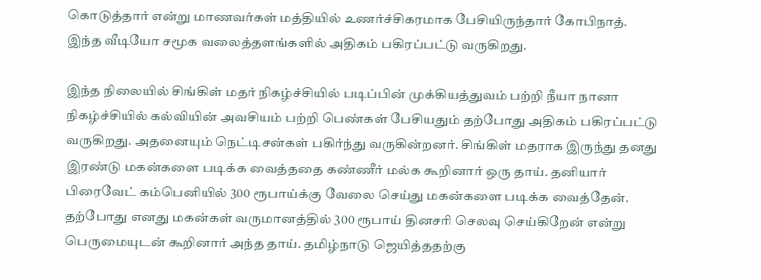கொடுத்தார் என்று மாணவர்கள் மத்தியில் உணர்ச்சிகரமாக பேசியிருந்தார் கோபிநாத். இந்த வீடியோ சமூக வலைத்தளங்களில் அதிகம் பகிரப்பட்டு வருகிறது.

இந்த நிலையில் சிங்கிள் மதர் நிகழ்ச்சியில் படிப்பின் முக்கியத்துவம் பற்றி நீயா நானா நிகழ்ச்சியில் கல்வியின் அவசியம் பற்றி பெண்கள் பேசியதும் தற்போது அதிகம் பகிரப்பட்டு வருகிறது. அதனையும் நெட்டிசன்கள் பகிர்ந்து வருகின்றனர். சிங்கிள் மதராக இருந்து தனது இரண்டு மகன்களை படிக்க வைத்ததை கண்ணீர் மல்க கூறினார் ஒரு தாய். தனியார் பிரைவேட் கம்பெனியில் 300 ரூபாய்க்கு வேலை செய்து மகன்களை படிக்க வைத்தேன். தற்போது எனது மகன்கள் வருமானத்தில் 300 ரூபாய் தினசரி செலவு செய்கிறேன் என்று பெருமையுடன் கூறினார் அந்த தாய். தமிழ்நாடு ஜெயித்ததற்கு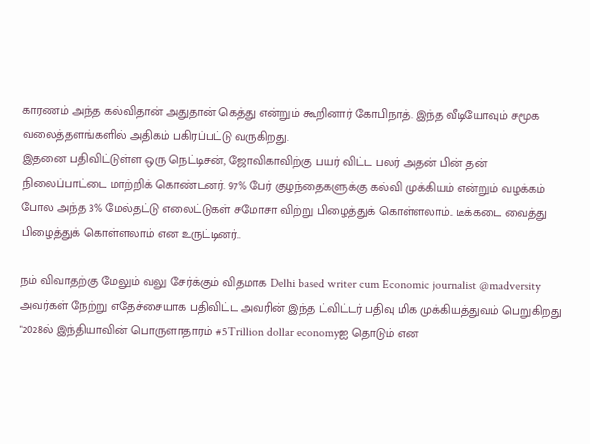காரணம் அந்த கல்விதான் அதுதான் கெத்து என்றும் கூறினார் கோபிநாத். இந்த வீடியோவும் சமூக வலைத்தளங்களில் அதிகம் பகிரப்பட்டு வருகிறது.
இதனை பதிவிட்டுள்ள ஒரு நெட்டிசன், ஜோவிகாவிற்கு பயர் விட்ட பலர் அதன் பின் தன் நிலைப்பாட்டை மாற்றிக் கொண்டனர். 97% பேர் குழந்தைகளுக்கு கல்வி முக்கியம் என்றும் வழக்கம் போல அந்த 3% மேல்தட்டு எலைட்டுகள் சமோசா விற்று பிழைத்துக் கொள்ளலாம்.. டீக்கடை வைத்து பிழைத்துக் கொள்ளலாம் என உருட்டினர்..

நம் விவாதற்கு மேலும் வலு சேர்க்கும் விதமாக Delhi based writer cum Economic journalist @madversity அவர்கள் நேற்று எதேச்சையாக பதிவிட்ட அவரின் இந்த ட்விட்டர் பதிவு மிக முக்கியத்துவம் பெறுகிறது
"2028ல் இந்தியாவின் பொருளாதாரம் #5Trillion dollar economyஐ தொடும் என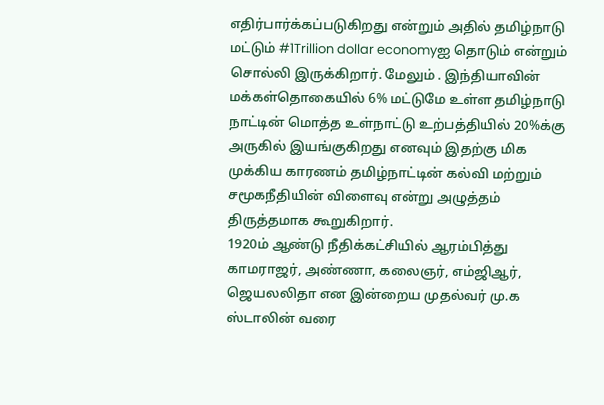எதிர்பார்க்கப்படுகிறது என்றும் அதில் தமிழ்நாடு மட்டும் #1Trillion dollar economyஐ தொடும் என்றும் சொல்லி இருக்கிறார். மேலும் . இந்தியாவின் மக்கள்தொகையில் 6% மட்டுமே உள்ள தமிழ்நாடு நாட்டின் மொத்த உள்நாட்டு உற்பத்தியில் 20%க்கு அருகில் இயங்குகிறது எனவும் இதற்கு மிக முக்கிய காரணம் தமிழ்நாட்டின் கல்வி மற்றும் சமூகநீதியின் விளைவு என்று அழுத்தம் திருத்தமாக கூறுகிறார்.
1920ம் ஆண்டு நீதிக்கட்சியில் ஆரம்பித்து காமராஜர், அண்ணா, கலைஞர், எம்ஜிஆர், ஜெயலலிதா என இன்றைய முதல்வர் மு.க ஸ்டாலின் வரை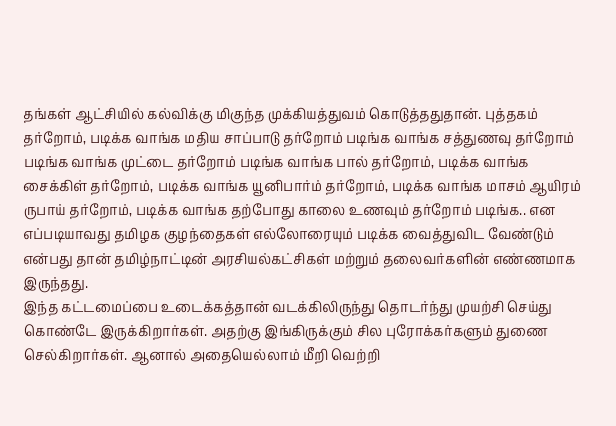தங்கள் ஆட்சியில் கல்விக்கு மிகுந்த முக்கியத்துவம் கொடுத்ததுதான். புத்தகம் தர்றோம், படிக்க வாங்க மதிய சாப்பாடு தர்றோம் படிங்க வாங்க சத்துணவு தர்றோம் படிங்க வாங்க முட்டை தர்றோம் படிங்க வாங்க பால் தர்றோம், படிக்க வாங்க சைக்கிள் தர்றோம், படிக்க வாங்க யூனிபார்ம் தர்றோம், படிக்க வாங்க மாசம் ஆயிரம் ருபாய் தர்றோம், படிக்க வாங்க தற்போது காலை உணவும் தர்றோம் படிங்க.. என எப்படியாவது தமிழக குழந்தைகள் எல்லோரையும் படிக்க வைத்துவிட வேண்டும் என்பது தான் தமிழ்நாட்டின் அரசியல்கட்சிகள் மற்றும் தலைவர்களின் எண்ணமாக இருந்தது.
இந்த கட்டமைப்பை உடைக்கத்தான் வடக்கிலிருந்து தொடர்ந்து முயற்சி செய்து கொண்டே இருக்கிறார்கள். அதற்கு இங்கிருக்கும் சில புரோக்கர்களும் துணை செல்கிறார்கள். ஆனால் அதையெல்லாம் மீறி வெற்றி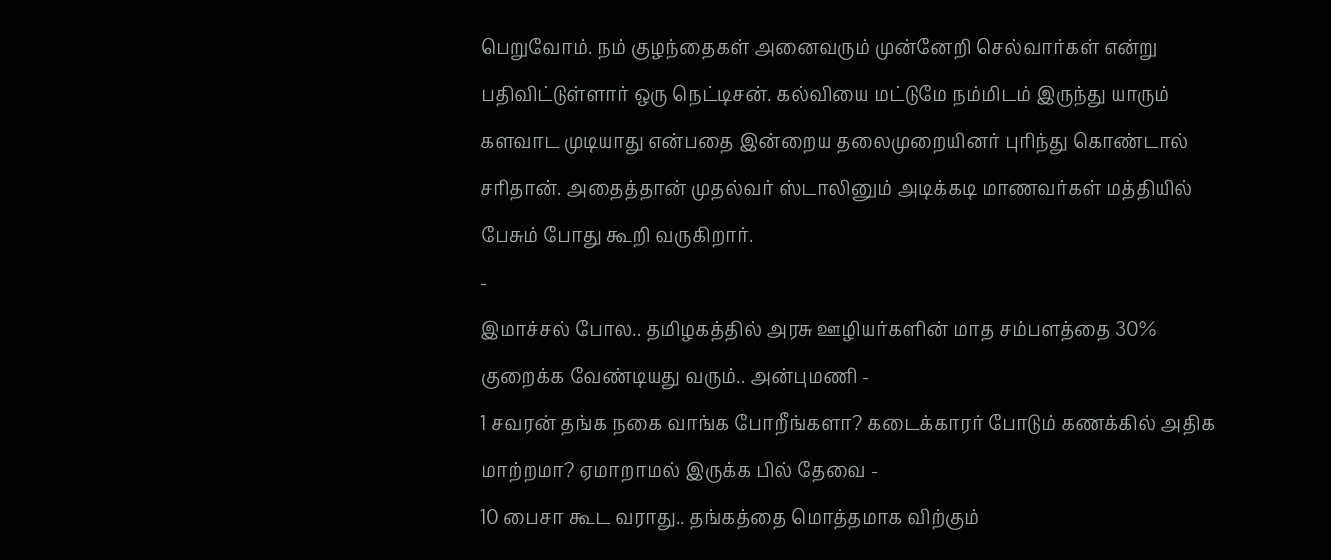பெறுவோம். நம் குழந்தைகள் அனைவரும் முன்னேறி செல்வார்கள் என்று பதிவிட்டுள்ளார் ஒரு நெட்டிசன். கல்வியை மட்டுமே நம்மிடம் இருந்து யாரும் களவாட முடியாது என்பதை இன்றைய தலைமுறையினர் புரிந்து கொண்டால் சரிதான். அதைத்தான் முதல்வர் ஸ்டாலினும் அடிக்கடி மாணவர்கள் மத்தியில் பேசும் போது கூறி வருகிறார்.
-
இமாச்சல் போல.. தமிழகத்தில் அரசு ஊழியர்களின் மாத சம்பளத்தை 30% குறைக்க வேண்டியது வரும்.. அன்புமணி -
1 சவரன் தங்க நகை வாங்க போறீங்களா? கடைக்காரர் போடும் கணக்கில் அதிக மாற்றமா? ஏமாறாமல் இருக்க பில் தேவை -
10 பைசா கூட வராது.. தங்கத்தை மொத்தமாக விற்கும்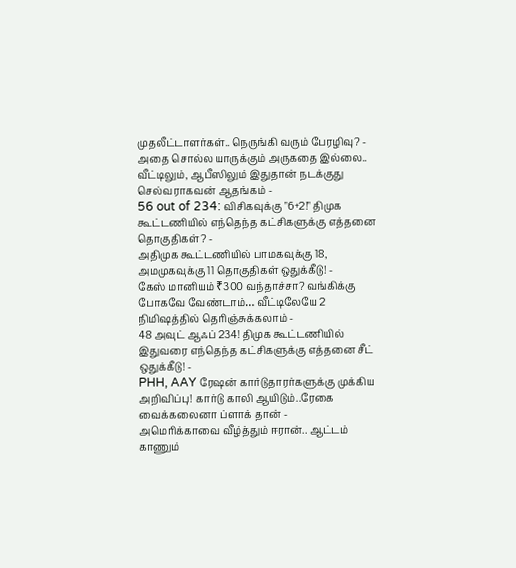முதலீட்டாளர்கள்.. நெருங்கி வரும் பேரழிவு? -
அதை சொல்ல யாருக்கும் அருகதை இல்லை.. வீட்டிலும், ஆபீஸிலும் இதுதான் நடக்குது செல்வராகவன் ஆதங்கம் -
56 out of 234: விசிகவுக்கு "6+2!" திமுக கூட்டணியில் எந்தெந்த கட்சிகளுக்கு எத்தனை தொகுதிகள்? -
அதிமுக கூட்டணியில் பாமகவுக்கு 18, அமமுகவுக்கு 11 தொகுதிகள் ஒதுக்கீடு! -
கேஸ் மானியம் ₹300 வந்தாச்சா? வங்கிக்கு போகவே வேண்டாம்… வீட்டிலேயே 2 நிமிஷத்தில் தெரிஞ்சுக்கலாம் -
48 அவுட் ஆஃப் 234! திமுக கூட்டணியில் இதுவரை எந்தெந்த கட்சிகளுக்கு எத்தனை சீட் ஒதுக்கீடு! -
PHH, AAY ரேஷன் கார்டுதாரர்களுக்கு முக்கிய அறிவிப்பு! கார்டு காலி ஆயிடும்..ரேகை வைக்கலைனா ப்ளாக் தான் -
அமெரிக்காவை வீழ்த்தும் ஈரான்.. ஆட்டம் காணும்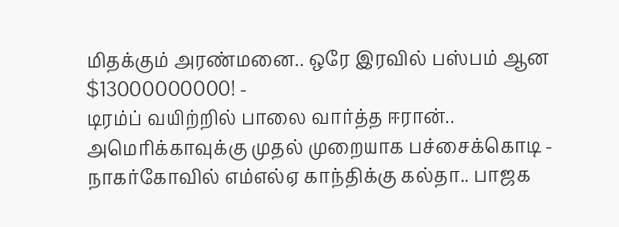மிதக்கும் அரண்மனை.. ஒரே இரவில் பஸ்பம் ஆன $13000000000! -
டிரம்ப் வயிற்றில் பாலை வார்த்த ஈரான்.. அமெரிக்காவுக்கு முதல் முறையாக பச்சைக்கொடி -
நாகர்கோவில் எம்எல்ஏ காந்திக்கு கல்தா.. பாஜக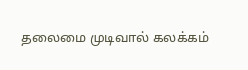தலைமை முடிவால் கலக்கம்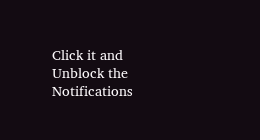Click it and Unblock the Notifications